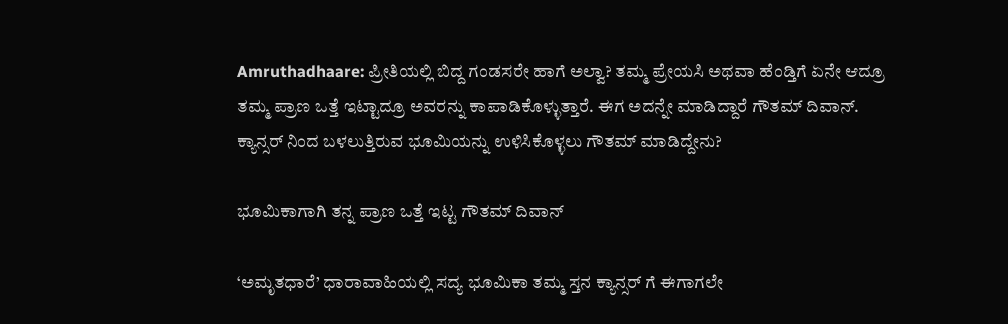Amruthadhaare: ಪ್ರೀತಿಯಲ್ಲಿ ಬಿದ್ದ ಗಂಡಸರೇ ಹಾಗೆ ಅಲ್ವಾ? ತಮ್ಮ ಪ್ರೇಯಸಿ ಅಥವಾ ಹೆಂಡ್ತಿಗೆ ಏನೇ ಆದ್ರೂ ತಮ್ಮ ಪ್ರಾಣ ಒತ್ತೆ ಇಟ್ಟಾದ್ರೂ ಅವರನ್ನು ಕಾಪಾಡಿಕೊಳ್ಳುತ್ತಾರೆ. ಈಗ ಅದನ್ನೇ ಮಾಡಿದ್ದಾರೆ ಗೌತಮ್ ದಿವಾನ್. ಕ್ಯಾನ್ಸರ್ ನಿಂದ ಬಳಲುತ್ತಿರುವ ಭೂಮಿಯನ್ನು ಉಳಿಸಿಕೊಳ್ಳಲು ಗೌತಮ್ ಮಾಡಿದ್ದೇನು?

ಭೂಮಿಕಾಗಾಗಿ ತನ್ನ ಪ್ರಾಣ ಒತ್ತೆ ಇಟ್ಟ ಗೌತಮ್ ದಿವಾನ್

‘ಅಮೃತಧಾರೆ’ ಧಾರಾವಾಹಿಯಲ್ಲಿ ಸದ್ಯ ಭೂಮಿಕಾ ತಮ್ಮ ಸ್ತನ ಕ್ಯಾನ್ಸರ್ ಗೆ ಈಗಾಗಲೇ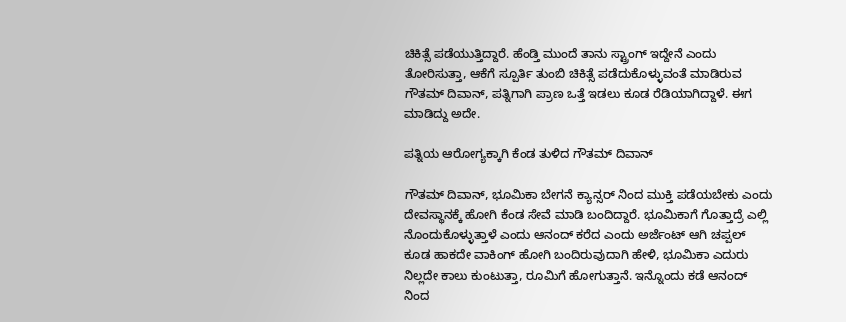ಚಿಕಿತ್ಸೆ ಪಡೆಯುತ್ತಿದ್ದಾರೆ. ಹೆಂಡ್ತಿ ಮುಂದೆ ತಾನು ಸ್ಟ್ರಾಂಗ್ ಇದ್ದೇನೆ ಎಂದು ತೋರಿಸುತ್ತಾ, ಆಕೆಗೆ ಸ್ಪೂರ್ತಿ ತುಂಬಿ ಚಿಕಿತ್ಸೆ ಪಡೆದುಕೊಳ್ಳುವಂತೆ ಮಾಡಿರುವ ಗೌತಮ್ ದಿವಾನ್, ಪತ್ನಿಗಾಗಿ ಪ್ರಾಣ ಒತ್ತೆ ಇಡಲು ಕೂಡ ರೆಡಿಯಾಗಿದ್ದಾಳೆ. ಈಗ ಮಾಡಿದ್ದು ಅದೇ.

ಪತ್ನಿಯ ಆರೋಗ್ಯಕ್ಕಾಗಿ ಕೆಂಡ ತುಳಿದ ಗೌತಮ್ ದಿವಾನ್

ಗೌತಮ್ ದಿವಾನ್, ಭೂಮಿಕಾ ಬೇಗನೆ ಕ್ಯಾನ್ಸರ್ ನಿಂದ ಮುಕ್ತಿ ಪಡೆಯಬೇಕು ಎಂದು ದೇವಸ್ಥಾನಕ್ಕೆ ಹೋಗಿ ಕೆಂಡ ಸೇವೆ ಮಾಡಿ ಬಂದಿದ್ದಾರೆ. ಭೂಮಿಕಾಗೆ ಗೊತ್ತಾದ್ರೆ ಎಲ್ಲಿ ನೊಂದುಕೊಳ್ಳುತ್ತಾಳೆ ಎಂದು ಆನಂದ್ ಕರೆದ ಎಂದು ಅರ್ಜೆಂಟ್ ಆಗಿ ಚಪ್ಪಲ್ ಕೂಡ ಹಾಕದೇ ವಾಕಿಂಗ್ ಹೋಗಿ ಬಂದಿರುವುದಾಗಿ ಹೇಳಿ, ಭೂಮಿಕಾ ಎದುರು ನಿಲ್ಲದೇ ಕಾಲು ಕುಂಟುತ್ತಾ, ರೂಮಿಗೆ ಹೋಗುತ್ತಾನೆ. ಇನ್ನೊಂದು ಕಡೆ ಆನಂದ್ ನಿಂದ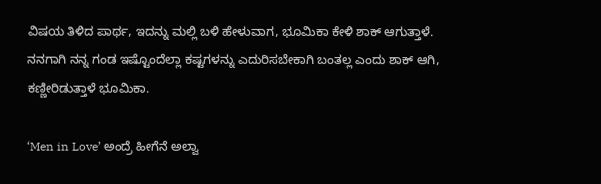ವಿಷಯ ತಿಳಿದ ಪಾರ್ಥ, ಇದನ್ನು ಮಲ್ಲಿ ಬಳಿ ಹೇಳುವಾಗ, ಭೂಮಿಕಾ ಕೇಳಿ ಶಾಕ್ ಆಗುತ್ತಾಳೆ. ನನಗಾಗಿ ನನ್ನ ಗಂಡ ಇಷ್ಟೊಂದೆಲ್ಲಾ ಕಷ್ಟಗಳನ್ನು ಎದುರಿಸಬೇಕಾಗಿ ಬಂತಲ್ಲ ಎಂದು ಶಾಕ್ ಆಗಿ, ಕಣ್ಣೀರಿಡುತ್ತಾಳೆ ಭೂಮಿಕಾ.

‘Men in Love’ ಅಂದ್ರೆ ಹೀಗೆನೆ ಅಲ್ವಾ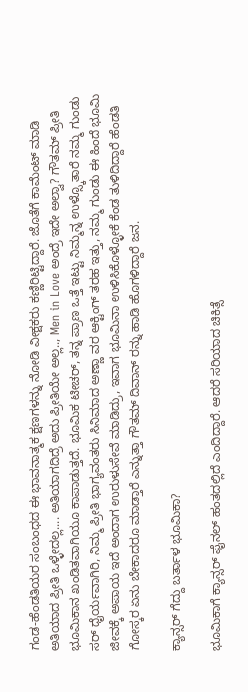ಗಂಡ-ಹೆಂಡತಿಯರ ಸಂಬಂಧದ ಈ ಭಾವನಾತ್ಮಕ ಕ್ಷಣಗಳನ್ನು ನೋಡಿ ವೀಕ್ಷಕರು ಕಣ್ಣಿರಿಟ್ಟಿದ್ದಾರೆ. ಜೊತೆಗೆ ಕಾಮೆಂಟ್ ಮಾಡಿ ಅತಿಯಾದ ಪ್ರೀತಿ ಒಳ್ಳೇದಲ್ಲ.... ಅತಿಯಾಗದಿದ್ರೆ ಅದು ಪ್ರೀತಿಯೇ ಅಲ್ಲ.., Men in Love ಅಂದ್ರೆ ಇದೇ ಅಲ್ವಾ? ಗೌತಮ್ ಪ್ರೀತಿ ಭೂಮಿಕಾನ ಖಂಡಿತವಾಗಿಯೂ ಕಾಪಾಡುತ್ತದೆ. ಭೂಮಿಕ ಟೀಚರ್, ತನ್ನ ಪ್ರಾಣ ಒತ್ತೆ ಇಟ್ಟು ನಿಮ್ಮನ್ನ ಉಳ್ಸ್ಕೊತಾರೆ ನಮ್ಮ ಗುಂಡು ಸರ್ ಧೈರ್ಯವಾಗಿರಿ, ನಿಮ್ಮ ಪ್ರೀತಿ ಭಾಗ್ಯವಂತರು ಸಿನಿಮಾದ ಅಣ್ಣಾ ವರ ಆಕ್ಟಿಂಗ್ ತರಹ ಇತ್ತು, ನಮ್ಮ ಗುಂಡು ಈ ಹಿಂದೆ ಭೂಮಿ ಜೀವಕ್ಕೆ ಅಪಾಯ ಇದೆ ಅಂದಾಗ ಉರುಳುಸೇವೆ ಮಾಡಿದ್ರು, ಇವಾಗ ಭೂಮಿನಾ ಉಳಿಸಿಕೊಳ್ಳೋಕೆ ಕೆಂಡ ತುಳಿದಿದ್ದಾರೆ ಹೆಂಡತಿ ಗೋಸ್ಕರ ಏನು ಬೇಕಾದರೂ ಮಾಡ್ತಾರೆ ಎನ್ನುತ್ತಾ ಗೌತಮ್ ದಿವಾನ್ ರನ್ನು ಹಾಡಿ ಹೊಗಳಿದ್ದಾರೆ ಜನ.

ಕ್ಯಾನ್ಸರ್ ಗೆದ್ದು ಬರ್ತಾಳ ಭೂಮಿಕಾ?

ಭೂಮಿಕಾಗೆ ಕ್ಯಾನ್ಸರ್ ಫೈನಲ್ ಹಂತದಲ್ಲಿದೆ ಎಂದಿದ್ದಾರೆ. ಆದರೆ ಸರಿಯಾದ ಚಿಕಿತ್ಸೆ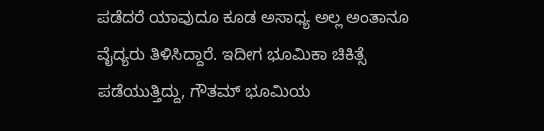ಪಡೆದರೆ ಯಾವುದೂ ಕೂಡ ಅಸಾಧ್ಯ ಅಲ್ಲ ಅಂತಾನೂ ವೈದ್ಯರು ತಿಳಿಸಿದ್ದಾರೆ. ಇದೀಗ ಭೂಮಿಕಾ ಚಿಕಿತ್ಸೆ ಪಡೆಯುತ್ತಿದ್ದು, ಗೌತಮ್ ಭೂಮಿಯ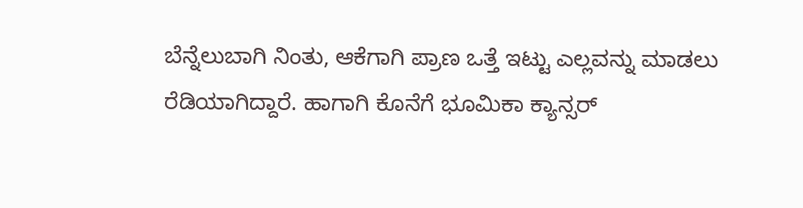ಬೆನ್ನೆಲುಬಾಗಿ ನಿಂತು, ಆಕೆಗಾಗಿ ಪ್ರಾಣ ಒತ್ತೆ ಇಟ್ಟು ಎಲ್ಲವನ್ನು ಮಾಡಲು ರೆಡಿಯಾಗಿದ್ದಾರೆ. ಹಾಗಾಗಿ ಕೊನೆಗೆ ಭೂಮಿಕಾ ಕ್ಯಾನ್ಸರ್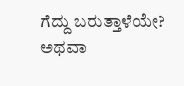ಗೆದ್ದು ಬರುತ್ತಾಳೆಯೇ? ಅಥವಾ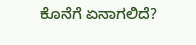ಕೊನೆಗೆ ಏನಾಗಲಿದೆ?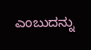ಎಂಬುದನ್ನು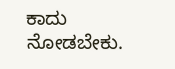ಕಾದು ನೋಡಬೇಕು.